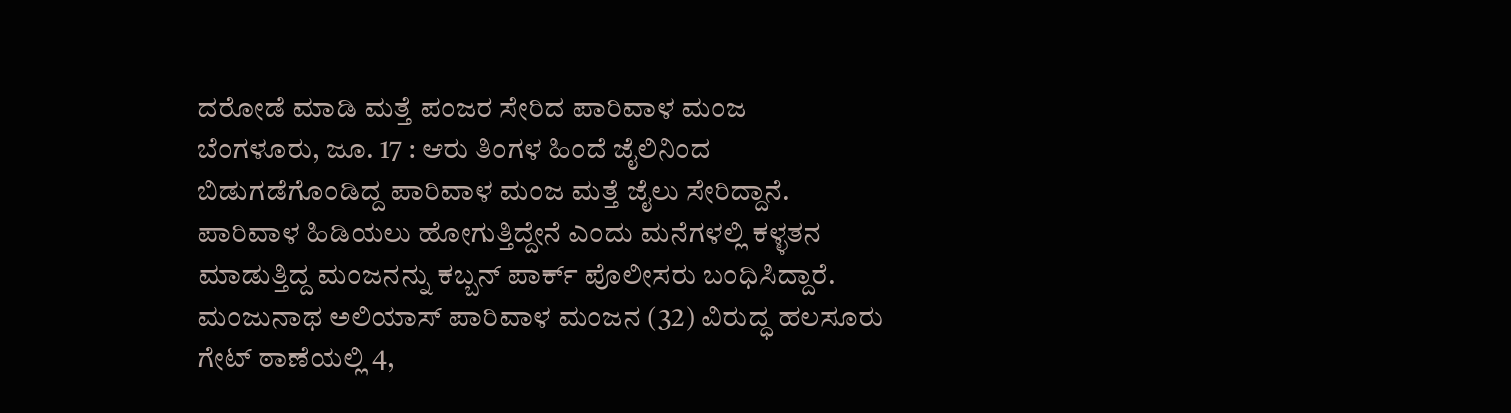ದರೋಡೆ ಮಾಡಿ ಮತ್ತೆ ಪಂಜರ ಸೇರಿದ ಪಾರಿವಾಳ ಮಂಜ
ಬೆಂಗಳೂರು, ಜೂ. 17 : ಆರು ತಿಂಗಳ ಹಿಂದೆ ಜೈಲಿನಿಂದ ಬಿಡುಗಡೆಗೊಂಡಿದ್ದ ಪಾರಿವಾಳ ಮಂಜ ಮತ್ತೆ ಜೈಲು ಸೇರಿದ್ದಾನೆ. ಪಾರಿವಾಳ ಹಿಡಿಯಲು ಹೋಗುತ್ತಿದ್ದೇನೆ ಎಂದು ಮನೆಗಳಲ್ಲಿ ಕಳ್ಳತನ ಮಾಡುತ್ತಿದ್ದ ಮಂಜನನ್ನು ಕಬ್ಬನ್ ಪಾರ್ಕ್ ಪೊಲೀಸರು ಬಂಧಿಸಿದ್ದಾರೆ.
ಮಂಜುನಾಥ ಅಲಿಯಾಸ್ ಪಾರಿವಾಳ ಮಂಜನ (32) ವಿರುದ್ಧ ಹಲಸೂರು ಗೇಟ್ ಠಾಣೆಯಲ್ಲಿ 4,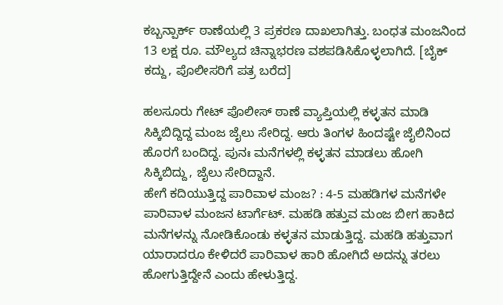ಕಬ್ಬನ್ಪಾರ್ಕ್ ಠಾಣೆಯಲ್ಲಿ 3 ಪ್ರಕರಣ ದಾಖಲಾಗಿತ್ತು. ಬಂಧತ ಮಂಜನಿಂದ 13 ಲಕ್ಷ ರೂ. ಮೌಲ್ಯದ ಚಿನ್ನಾಭರಣ ವಶಪಡಿಸಿಕೊಳ್ಳಲಾಗಿದೆ. [ಬೈಕ್ ಕದ್ದು, ಪೊಲೀಸರಿಗೆ ಪತ್ರ ಬರೆದ]

ಹಲಸೂರು ಗೇಟ್ ಪೊಲೀಸ್ ಠಾಣೆ ವ್ಯಾಪ್ತಿಯಲ್ಲಿ ಕಳ್ಳತನ ಮಾಡಿ ಸಿಕ್ಕಿಬಿದ್ದಿದ್ದ ಮಂಜ ಜೈಲು ಸೇರಿದ್ದ. ಆರು ತಿಂಗಳ ಹಿಂದಷ್ಟೇ ಜೈಲಿನಿಂದ ಹೊರಗೆ ಬಂದಿದ್ದ. ಪುನಃ ಮನೆಗಳಲ್ಲಿ ಕಳ್ಳತನ ಮಾಡಲು ಹೋಗಿ ಸಿಕ್ಕಿಬಿದ್ದು, ಜೈಲು ಸೇರಿದ್ದಾನೆ.
ಹೇಗೆ ಕದಿಯುತ್ತಿದ್ದ ಪಾರಿವಾಳ ಮಂಜ? : 4-5 ಮಹಡಿಗಳ ಮನೆಗಳೇ ಪಾರಿವಾಳ ಮಂಜನ ಟಾರ್ಗೆಟ್. ಮಹಡಿ ಹತ್ತುವ ಮಂಜ ಬೀಗ ಹಾಕಿದ ಮನೆಗಳನ್ನು ನೋಡಿಕೊಂಡು ಕಳ್ಳತನ ಮಾಡುತ್ತಿದ್ದ. ಮಹಡಿ ಹತ್ತುವಾಗ ಯಾರಾದರೂ ಕೇಳಿದರೆ ಪಾರಿವಾಳ ಹಾರಿ ಹೋಗಿದೆ ಅದನ್ನು ತರಲು ಹೋಗುತ್ತಿದ್ದೇನೆ ಎಂದು ಹೇಳುತ್ತಿದ್ದ.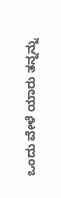ಒಂದು ವೇಳೆ ಯಾರು ತನ್ನನ್ನು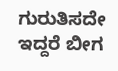ಗುರುತಿಸದೇ ಇದ್ದರೆ ಬೀಗ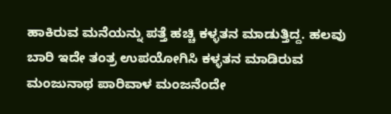ಹಾಕಿರುವ ಮನೆಯನ್ನು ಪತ್ತೆ ಹಚ್ಚಿ ಕಳ್ಳತನ ಮಾಡುತ್ತಿದ್ದ. ಹಲವು ಬಾರಿ ಇದೇ ತಂತ್ರ ಉಪಯೋಗಿಸಿ ಕಳ್ಳತನ ಮಾಡಿರುವ ಮಂಜುನಾಥ ಪಾರಿವಾಳ ಮಂಜನೆಂದೇ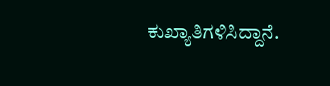ಕುಖ್ಯಾತಿಗಳಿಸಿದ್ದಾನೆ.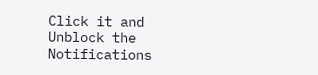Click it and Unblock the Notifications